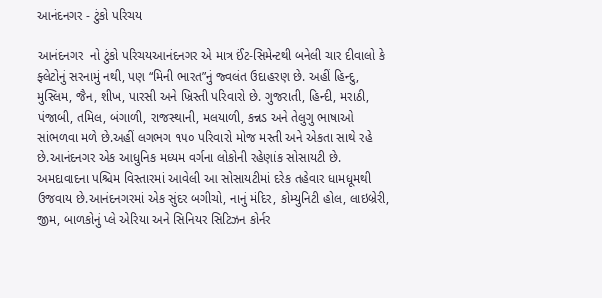આનંદનગર - ટુંકો પરિચય

આનંદનગર  નો ટુંકો પરિચયઆનંદનગર એ માત્ર ઈંટ-સિમેન્ટથી બનેલી ચાર દીવાલો કે ફ્લેટોનું સરનામું નથી, પણ “મિની ભારત”નું જ્વલંત ઉદાહરણ છે. અહીં હિન્દુ, મુસ્લિમ, જૈન, શીખ, પારસી અને ખ્રિસ્તી પરિવારો છે. ગુજરાતી, હિન્દી, મરાઠી, પંજાબી, તમિલ, બંગાળી, રાજસ્થાની, મલયાળી, કન્નડ અને તેલુગુ ભાષાઓ સાંભળવા મળે છે.અહીં લગભગ ૧૫૦ પરિવારો મોજ મસ્તી અને એકતા સાથે રહે છે.આનંદનગર એક આધુનિક મધ્યમ વર્ગના લોકોની રહેણાંક સોસાયટી છે. અમદાવાદના પશ્ચિમ વિસ્તારમાં આવેલી આ સોસાયટીમાં દરેક તહેવાર ધામધૂમથી ઉજવાય છે.આનંદનગરમાં એક સુંદર બગીચો, નાનું મંદિર, કોમ્યુનિટી હોલ, લાઇબ્રેરી, જીમ, બાળકોનું પ્લે એરિયા અને સિનિયર સિટિઝન કોર્નર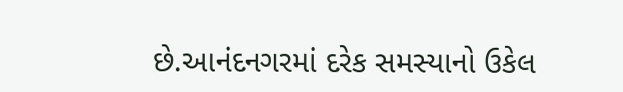છે.આનંદનગરમાં દરેક સમસ્યાનો ઉકેલ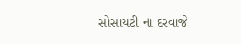સોસાયટી ના દરવાજે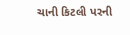ચાની કિટલી પરની